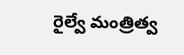రైల్వే మంత్రిత్వ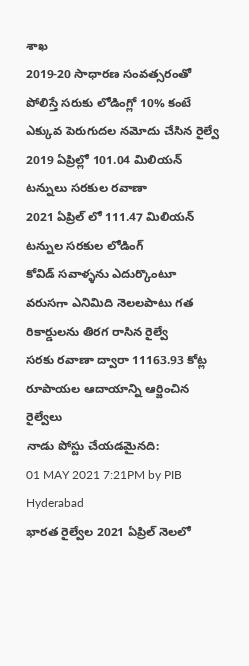శాఖ
2019-20 సాధారణ సంవత్సరంతో పోలిస్తే సరుకు లోడింగ్లో 10% కంటే ఎక్కువ పెరుగుదల నమోదు చేసిన రైల్వే
2019 ఏప్రిల్లో 101.04 మిలియన్ టన్నులు సరకుల రవాణా
2021 ఏప్రిల్ లో 111.47 మిలియన్ టన్నుల సరకుల లోడింగ్
కోవిడ్ సవాళ్ళను ఎదుర్కొంటూ వరుసగా ఎనిమిది నెలలపాటు గత రికార్డులను తిరగ రాసిన రైల్వే
సరకు రవాణా ద్వారా 11163.93 కోట్ల రూపాయల ఆదాయాన్ని ఆర్జించిన రైల్వేలు
నాడు పోస్టు చేయడమైనది:
01 MAY 2021 7:21PM by PIB Hyderabad
భారత రైల్వేల 2021 ఏప్రిల్ నెలలో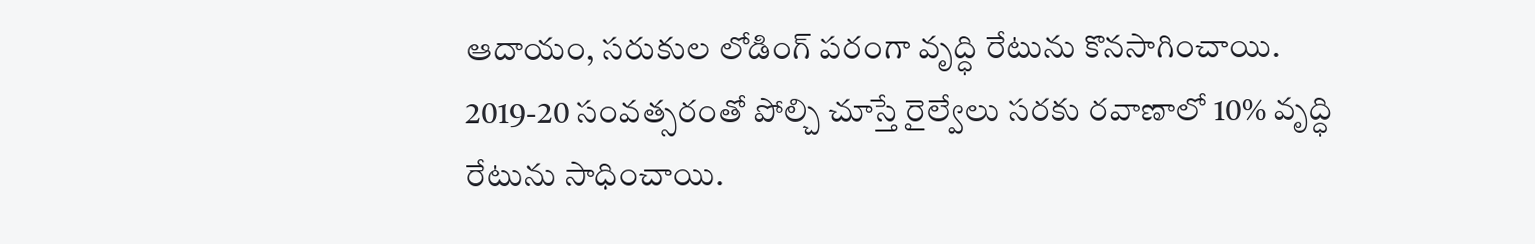ఆదాయం, సరుకుల లోడింగ్ పరంగా వృద్ధి రేటును కొనసాగించాయి.
2019-20 సంవత్సరంతో పోల్చి చూస్తే రైల్వేలు సరకు రవాణాలో 10% వృద్ధి రేటును సాధించాయి.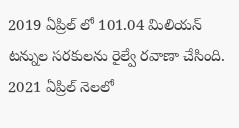2019 ఏప్రిల్ లో 101.04 మిలియన్ టన్నుల సరకులను రైల్వే రవాణా చేసింది. 2021 ఏప్రిల్ నెలలో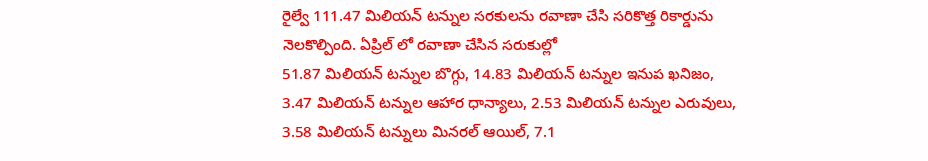రైల్వే 111.47 మిలియన్ టన్నుల సరకులను రవాణా చేసి సరికొత్త రికార్డును నెలకొల్పింది. ఏప్రిల్ లో రవాణా చేసిన సరుకుల్లో
51.87 మిలియన్ టన్నుల బొగ్గు, 14.83 మిలియన్ టన్నుల ఇనుప ఖనిజం, 3.47 మిలియన్ టన్నుల ఆహార ధాన్యాలు, 2.53 మిలియన్ టన్నుల ఎరువులు, 3.58 మిలియన్ టన్నులు మినరల్ ఆయిల్, 7.1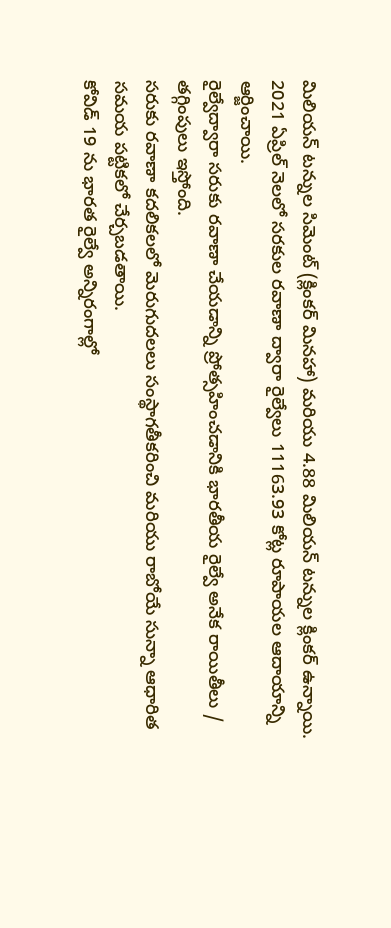మిలియన్ టన్నుల సిమెంట్ (క్లింకర్ మినహా) మరియు 4.88 మిలియన్ టన్నుల క్లింకర్ ఉన్నాయి.
2021 ఏప్రిల్ నెలలో సరకుల రవాణా ద్వారా రైల్వేలు 11163.93 కోట్ల రూపాయల ఆదాయాన్ని ఆర్జించాయి.
రైల్వేద్వారా సరుకు రవాణా చేయడాన్ని ప్రోత్సహించడానికి భారతీయ రైల్వే అనేక రాయితీలు / తగ్గింపులు ఇస్తోంది.
సరుకు రవాణా కదలికలలో మెరుగుదలలు సంస్థాగతీకరించి మరియు రాబోయే సున్నా ఆధారిత సమయ పట్టికలో చేర్చబడతాయి.
కోవిడ్ 19 ను భారత రైల్వే అన్నిరంగాల్లో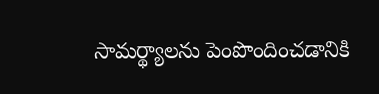సామర్థ్యాలను పెంపొందించడానికి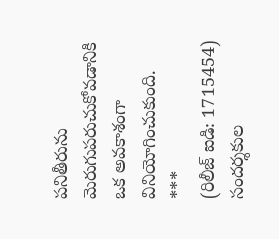పనితీరును మెరుగుపరుచుకోవడానికి ఒక అవకాశంగా వినియోగించుకుంది.
***
(రిలీజ్ ఐడి: 1715454)
సందర్శకుల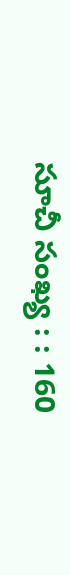సూచీ సంఖ్య : : 160